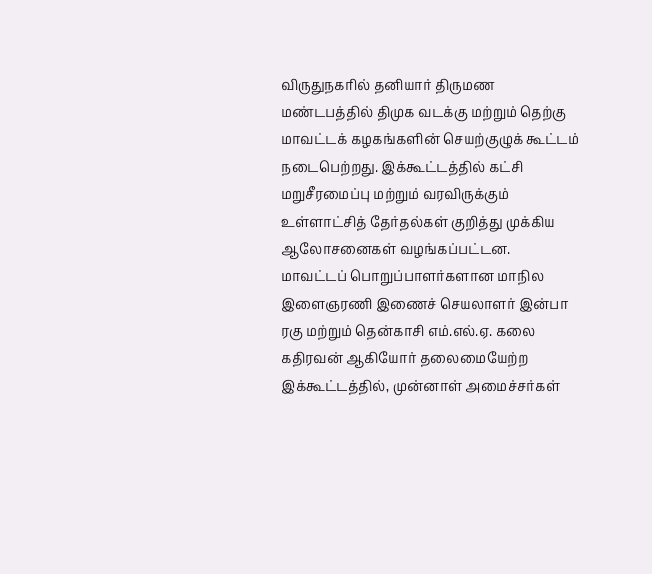விருதுநகரில் தனியார் திருமண மண்டபத்தில் திமுக வடக்கு மற்றும் தெற்கு மாவட்டக் கழகங்களின் செயற்குழுக் கூட்டம் நடைபெற்றது. இக்கூட்டத்தில் கட்சி மறுசீரமைப்பு மற்றும் வரவிருக்கும் உள்ளாட்சித் தேர்தல்கள் குறித்து முக்கிய ஆலோசனைகள் வழங்கப்பட்டன.
மாவட்டப் பொறுப்பாளர்களான மாநில இளைஞரணி இணைச் செயலாளர் இன்பா ரகு மற்றும் தென்காசி எம்.எல்.ஏ. கலை கதிரவன் ஆகியோர் தலைமையேற்ற இக்கூட்டத்தில், முன்னாள் அமைச்சர்கள்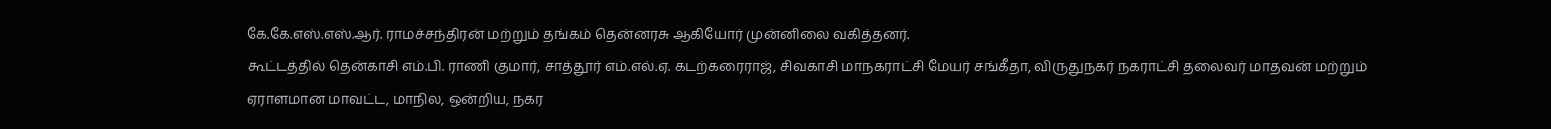கே.கே.எஸ்.எஸ்.ஆர். ராமச்சந்திரன் மற்றும் தங்கம் தென்னரசு ஆகியோர் முன்னிலை வகித்தனர்.
கூட்டத்தில் தென்காசி எம்.பி. ராணி குமார், சாத்தூர் எம்.எல்.ஏ. கடற்கரைராஜ், சிவகாசி மாநகராட்சி மேயர் சங்கீதா, விருதுநகர் நகராட்சி தலைவர் மாதவன் மற்றும் ஏராளமான மாவட்ட, மாநில, ஒன்றிய, நகர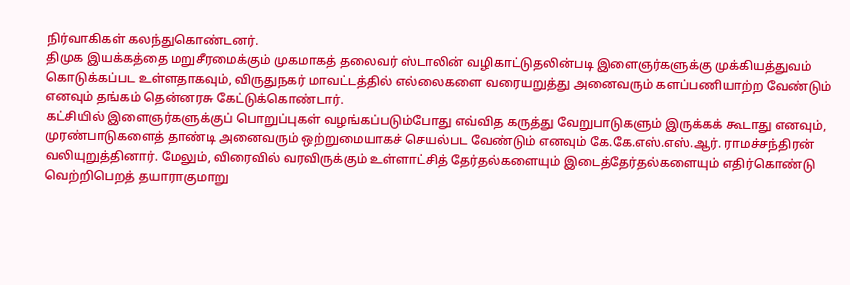நிர்வாகிகள் கலந்துகொண்டனர்.
திமுக இயக்கத்தை மறுசீரமைக்கும் முகமாகத் தலைவர் ஸ்டாலின் வழிகாட்டுதலின்படி இளைஞர்களுக்கு முக்கியத்துவம் கொடுக்கப்பட உள்ளதாகவும், விருதுநகர் மாவட்டத்தில் எல்லைகளை வரையறுத்து அனைவரும் களப்பணியாற்ற வேண்டும் எனவும் தங்கம் தென்னரசு கேட்டுக்கொண்டார்.
கட்சியில் இளைஞர்களுக்குப் பொறுப்புகள் வழங்கப்படும்போது எவ்வித கருத்து வேறுபாடுகளும் இருக்கக் கூடாது எனவும், முரண்பாடுகளைத் தாண்டி அனைவரும் ஒற்றுமையாகச் செயல்பட வேண்டும் எனவும் கே.கே.எஸ்.எஸ்.ஆர். ராமச்சந்திரன் வலியுறுத்தினார். மேலும், விரைவில் வரவிருக்கும் உள்ளாட்சித் தேர்தல்களையும் இடைத்தேர்தல்களையும் எதிர்கொண்டு வெற்றிபெறத் தயாராகுமாறு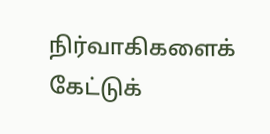நிர்வாகிகளைக் கேட்டுக்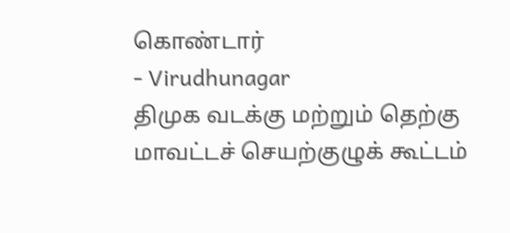கொண்டார்
- Virudhunagar
திமுக வடக்கு மற்றும் தெற்கு மாவட்டச் செயற்குழுக் கூட்டம்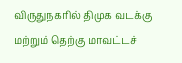விருதுநகரில் திமுக வடக்கு மற்றும் தெற்கு மாவட்டச்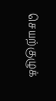செயற்குழுக்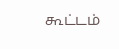கூட்டம்